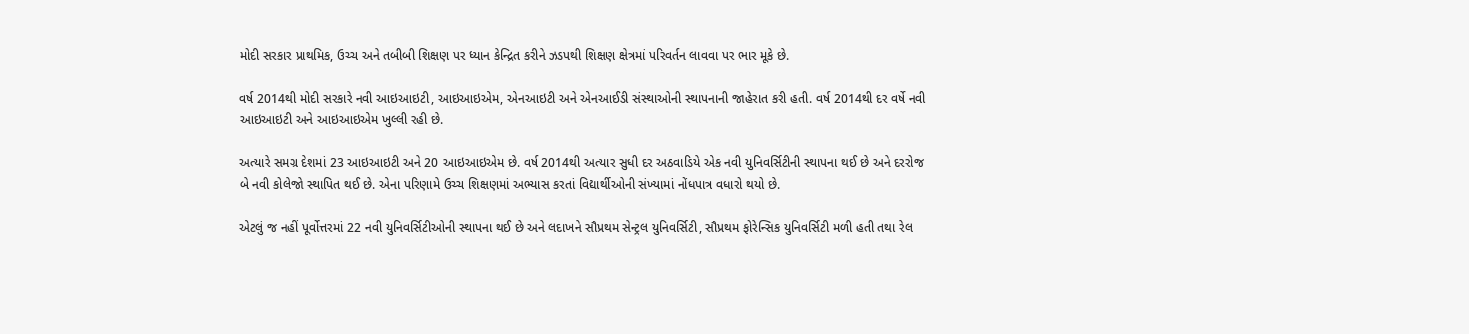મોદી સરકાર પ્રાથમિક, ઉચ્ચ અને તબીબી શિક્ષણ પર ધ્યાન કેન્દ્રિત કરીને ઝડપથી શિક્ષણ ક્ષેત્રમાં પરિવર્તન લાવવા પર ભાર મૂકે છે.

વર્ષ 2014થી મોદી સરકારે નવી આઇઆઇટી, આઇઆઇએમ, એનઆઇટી અને એનઆઈડી સંસ્થાઓની સ્થાપનાની જાહેરાત કરી હતી. વર્ષ 2014થી દર વર્ષે નવી આઇઆઇટી અને આઇઆઇએમ ખુલ્લી રહી છે.

અત્યારે સમગ્ર દેશમાં 23 આઇઆઇટી અને 20 આઇઆઇએમ છે. વર્ષ 2014થી અત્યાર સુધી દર અઠવાડિયે એક નવી યુનિવર્સિટીની સ્થાપના થઈ છે અને દરરોજ બે નવી કોલેજો સ્થાપિત થઈ છે. એના પરિણામે ઉચ્ચ શિક્ષણમાં અભ્યાસ કરતાં વિદ્યાર્થીઓની સંખ્યામાં નોંધપાત્ર વધારો થયો છે.

એટલું જ નહીં પૂર્વોત્તરમાં 22 નવી યુનિવર્સિટીઓની સ્થાપના થઈ છે અને લદાખને સૌપ્રથમ સેન્ટ્રલ યુનિવર્સિટી, સૌપ્રથમ ફોરેન્સિક યુનિવર્સિટી મળી હતી તથા રેલ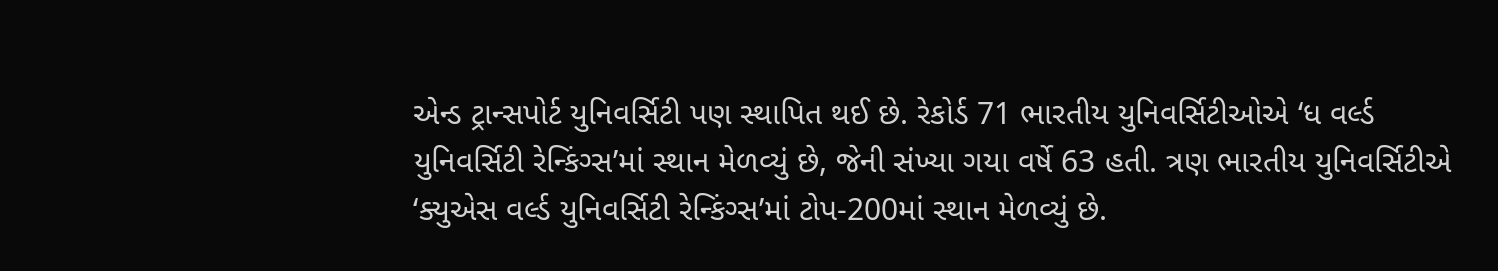એન્ડ ટ્રાન્સપોર્ટ યુનિવર્સિટી પણ સ્થાપિત થઈ છે. રેકોર્ડ 71 ભારતીય યુનિવર્સિટીઓએ ‘ધ વર્લ્ડ યુનિવર્સિટી રેન્કિંગ્સ’માં સ્થાન મેળવ્યું છે, જેની સંખ્યા ગયા વર્ષે 63 હતી. ત્રણ ભારતીય યુનિવર્સિટીએ ‘ક્યુએસ વર્લ્ડ યુનિવર્સિટી રેન્કિંગ્સ’માં ટોપ-200માં સ્થાન મેળવ્યું છે.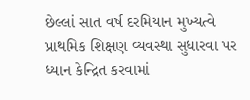છેલ્લાં સાત વર્ષ દરમિયાન મુખ્યત્વે પ્રાથમિક શિક્ષણ વ્યવસ્થા સુધારવા પર ધ્યાન કેન્દ્રિત કરવામાં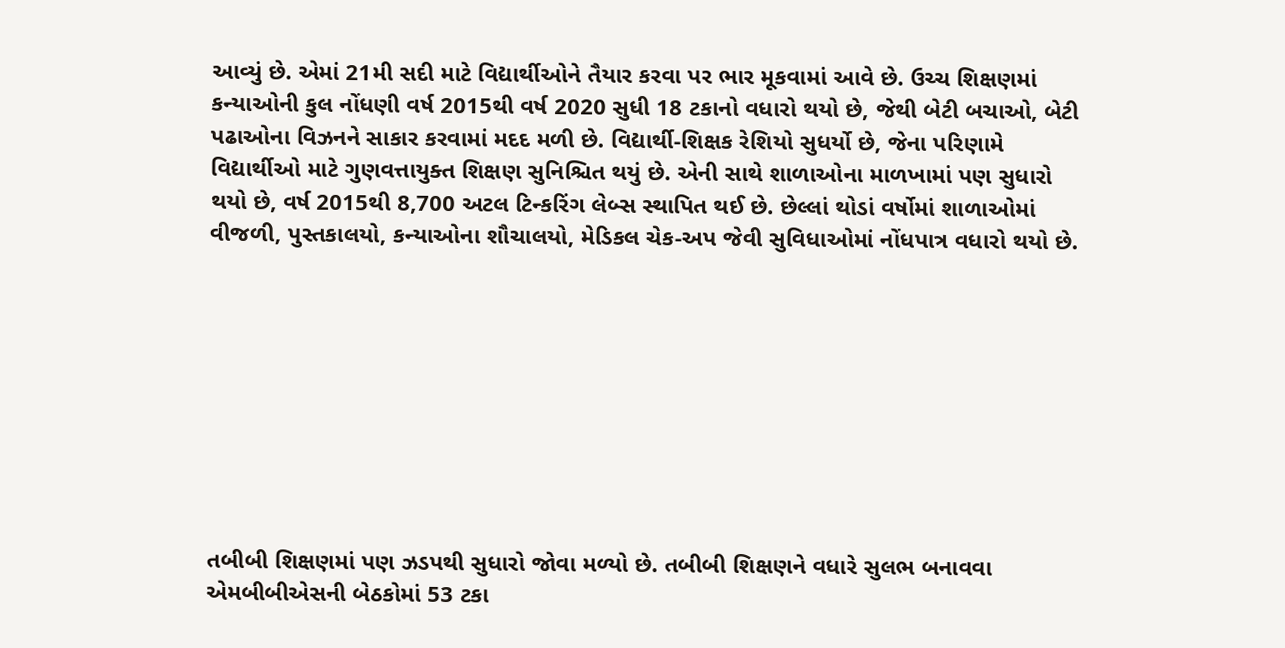આવ્યું છે. એમાં 21મી સદી માટે વિદ્યાર્થીઓને તૈયાર કરવા પર ભાર મૂકવામાં આવે છે. ઉચ્ચ શિક્ષણમાં કન્યાઓની કુલ નોંધણી વર્ષ 2015થી વર્ષ 2020 સુધી 18 ટકાનો વધારો થયો છે, જેથી બેટી બચાઓ, બેટી પઢાઓના વિઝનને સાકાર કરવામાં મદદ મળી છે. વિદ્યાર્થી-શિક્ષક રેશિયો સુધર્યો છે, જેના પરિણામે વિદ્યાર્થીઓ માટે ગુણવત્તાયુક્ત શિક્ષણ સુનિશ્ચિત થયું છે. એની સાથે શાળાઓના માળખામાં પણ સુધારો થયો છે, વર્ષ 2015થી 8,700 અટલ ટિન્કરિંગ લેબ્સ સ્થાપિત થઈ છે. છેલ્લાં થોડાં વર્ષોમાં શાળાઓમાં વીજળી, પુસ્તકાલયો, કન્યાઓના શૌચાલયો, મેડિકલ ચેક-અપ જેવી સુવિધાઓમાં નોંધપાત્ર વધારો થયો છે.









તબીબી શિક્ષણમાં પણ ઝડપથી સુધારો જોવા મળ્યો છે. તબીબી શિક્ષણને વધારે સુલભ બનાવવા એમબીબીએસની બેઠકોમાં 53 ટકા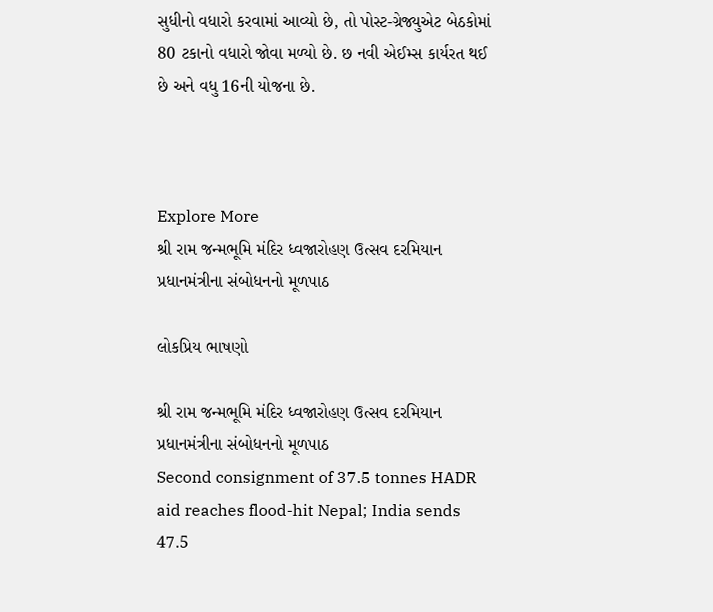સુધીનો વધારો કરવામાં આવ્યો છે, તો પોસ્ટ-ગ્રેજ્યુએટ બેઠકોમાં 80 ટકાનો વધારો જોવા મળ્યો છે. છ નવી એઈમ્સ કાર્યરત થઈ છે અને વધુ 16ની યોજના છે.



Explore More
શ્રી રામ જન્મભૂમિ મંદિર ધ્વજારોહણ ઉત્સવ દરમિયાન પ્રધાનમંત્રીના સંબોધનનો મૂળપાઠ

લોકપ્રિય ભાષણો

શ્રી રામ જન્મભૂમિ મંદિર ધ્વજારોહણ ઉત્સવ દરમિયાન પ્રધાનમંત્રીના સંબોધનનો મૂળપાઠ
Second consignment of 37.5 tonnes HADR aid reaches flood-hit Nepal; India sends 47.5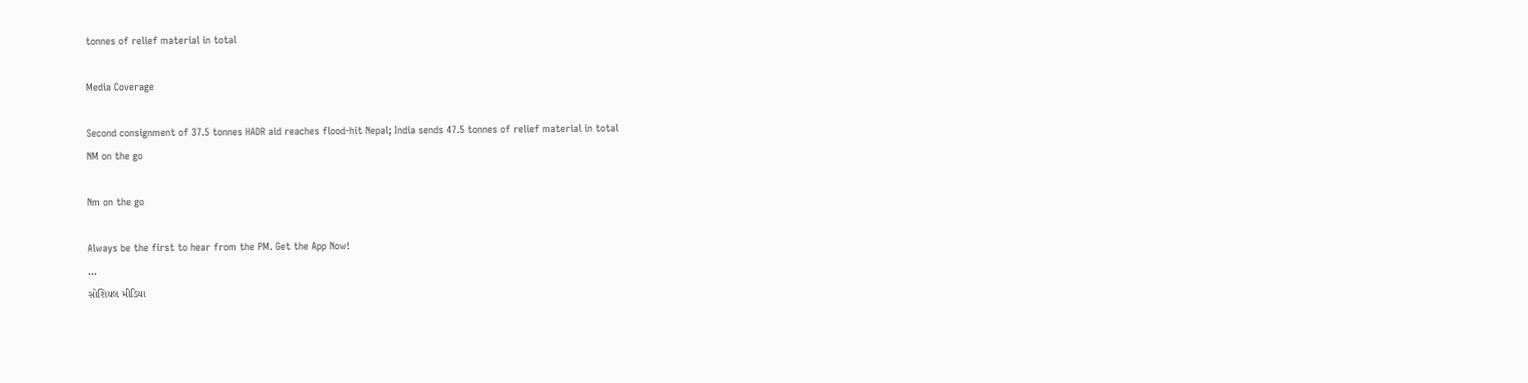tonnes of relief material in total

Media Coverage

Second consignment of 37.5 tonnes HADR aid reaches flood-hit Nepal; India sends 47.5 tonnes of relief material in total
NM on the go

Nm on the go

Always be the first to hear from the PM. Get the App Now!
...
સોશિયલ મીડિયા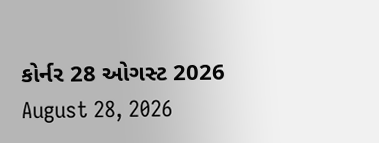કોર્નર 28 ઓગસ્ટ 2026
August 28, 2026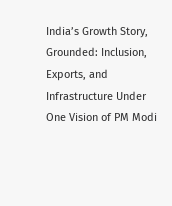India’s Growth Story, Grounded: Inclusion, Exports, and Infrastructure Under One Vision of PM Modi